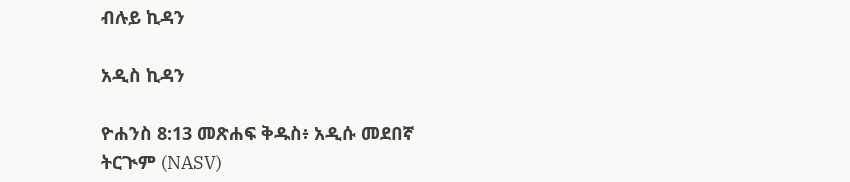ብሉይ ኪዳን

አዲስ ኪዳን

ዮሐንስ 8:13 መጽሐፍ ቅዱስ፥ አዲሱ መደበኛ ትርጒም (NASV)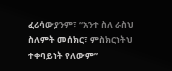ፈሪሳውያንም፣ “አንተ ስለ ራስህ ስለምት መሰክር፣ ምስክርነትህ ተቀባይነት የለውም”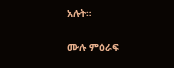አሉት።

ሙሉ ምዕራፍ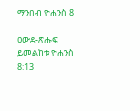ማንበብ ዮሐንስ 8

ዐውደ-ጽሑፍ ይመልከቱ ዮሐንስ 8:13